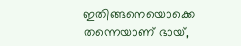ഇതിങ്ങനെയൊക്കെ തന്നെയാണ് ഭായ്,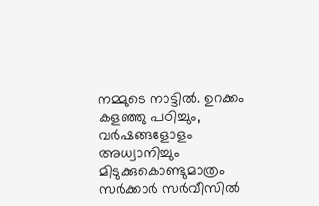നമ്മുടെ നാട്ടിൽ. ഉറക്കം കളഞ്ഞു പഠിച്ചും, വർഷങ്ങളോളം അധ്വാനിച്ചും മിടുക്കുകൊണ്ടുമാത്രം സർക്കാർ സർവീസിൽ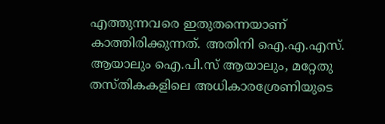എത്തുന്നവരെ ഇതുതന്നെയാണ് കാത്തിരിക്കുന്നത്. അതിനി ഐ.എ.എസ്. ആയാലും ഐ.പി.സ് ആയാലും, മറ്റേതു തസ്തികകളിലെ അധികാരശ്രേണിയുടെ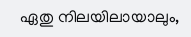ഏതു നിലയിലായാലും,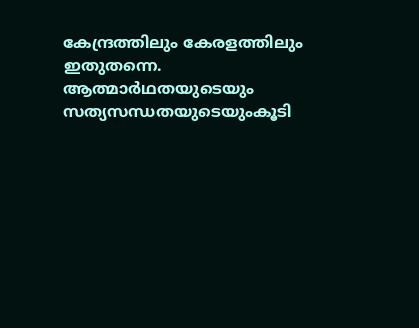കേന്ദ്രത്തിലും കേരളത്തിലും ഇതുതന്നെ. ആത്മാർഥതയുടെയും സത്യസന്ധതയുടെയുംകൂടി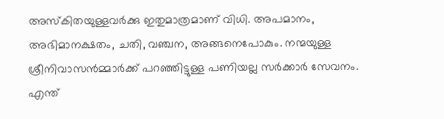അസ്കിതയുള്ളവർക്കു ഇതുമാത്രമാണ് വിധി. അപമാനം, അഭിമാനക്ഷതം, ചതി, വഞ്ചന, അങ്ങനെപോകും. നന്മയുള്ള ശ്രീനിവാസൻമ്മാർക്ക് പറഞ്ഞിട്ടുള്ള പണിയല്ല സർക്കാർ സേവനം. എന്ത്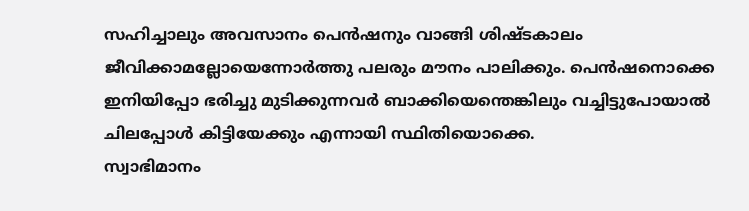സഹിച്ചാലും അവസാനം പെൻഷനും വാങ്ങി ശിഷ്ടകാലം ജീവിക്കാമല്ലോയെന്നോർത്തു പലരും മൗനം പാലിക്കും. പെൻഷനൊക്കെ ഇനിയിപ്പോ ഭരിച്ചു മുടിക്കുന്നവർ ബാക്കിയെന്തെങ്കിലും വച്ചിട്ടുപോയാൽ ചിലപ്പോൾ കിട്ടിയേക്കും എന്നായി സ്ഥിതിയൊക്കെ.
സ്വാഭിമാനം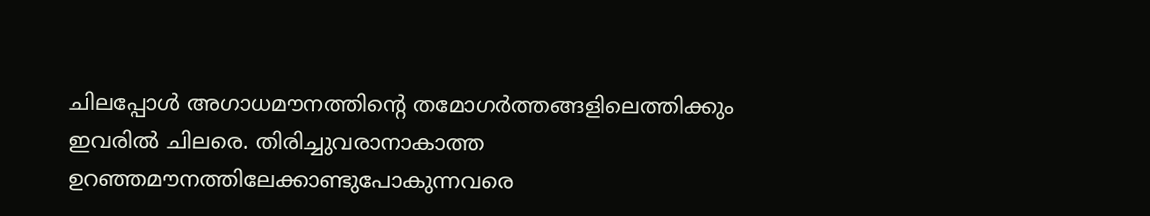ചിലപ്പോൾ അഗാധമൗനത്തിൻ്റെ തമോഗർത്തങ്ങളിലെത്തിക്കും ഇവരിൽ ചിലരെ. തിരിച്ചുവരാനാകാത്ത ഉറഞ്ഞമൗനത്തിലേക്കാണ്ടുപോകുന്നവരെ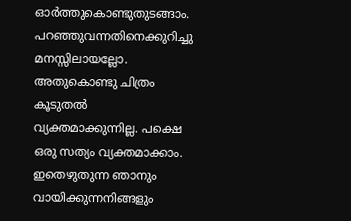ഓർത്തുകൊണ്ടുതുടങ്ങാം.
പറഞ്ഞുവന്നതിനെക്കുറിച്ചു മനസ്സിലായല്ലോ. അതുകൊണ്ടു ചിത്രം കൂടുതൽ വ്യക്തമാക്കുന്നില്ല. പക്ഷെ ഒരു സത്യം വ്യക്തമാക്കാം. ഇതെഴുതുന്ന ഞാനും വായിക്കുന്നനിങ്ങളും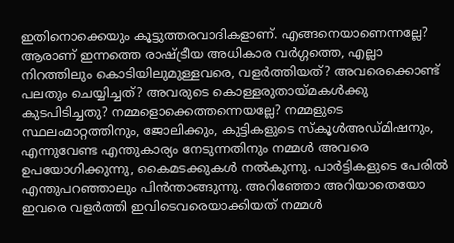ഇതിനൊക്കെയും കൂട്ടുത്തരവാദികളാണ്. എങ്ങനെയാണെന്നല്ലേ?
ആരാണ് ഇന്നത്തെ രാഷ്ട്രീയ അധികാര വർഗ്ഗത്തെ, എല്ലാ നിറത്തിലും കൊടിയിലുമുള്ളവരെ, വളർത്തിയത്? അവരെക്കൊണ്ട് പലതും ചെയ്യിച്ചത്? അവരുടെ കൊള്ളരുതായ്മകൾക്കു കുടപിടിച്ചതു? നമ്മളൊക്കെത്തന്നെയല്ലേ? നമ്മളുടെ സ്ഥലംമാറ്റത്തിനും, ജോലിക്കും, കുട്ടികളുടെ സ്കൂൾഅഡ്മിഷനും, എന്നുവേണ്ട എന്തുകാര്യം നേടുന്നതിനും നമ്മൾ അവരെ ഉപയോഗിക്കുന്നു, കൈമടക്കുകൾ നൽകുന്നു. പാർട്ടികളുടെ പേരിൽ എന്തുപറഞ്ഞാലും പിൻന്താങ്ങുന്നു. അറിഞ്ഞോ അറിയാതെയോ ഇവരെ വളർത്തി ഇവിടെവരെയാക്കിയത് നമ്മൾ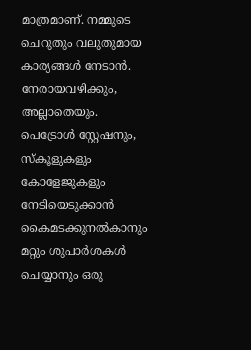മാത്രമാണ്. നമ്മുടെ ചെറുതും വലുതുമായ കാര്യങ്ങൾ നേടാൻ. നേരായവഴിക്കും, അല്ലാതെയും.
പെട്രോൾ സ്റ്റേഷനും, സ്കൂളുകളും കോളേജുകളും നേടിയെടുക്കാൻ കൈമടക്കുനൽകാനും മറ്റും ശുപാർശകൾ ചെയ്യാനും ഒരു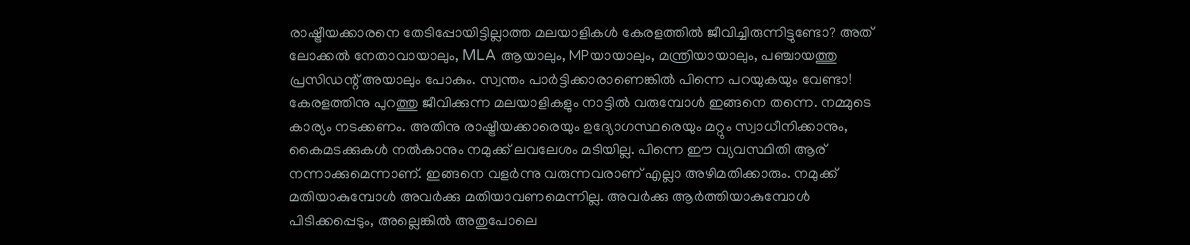രാഷ്ട്രീയക്കാരനെ തേടിപ്പോയിട്ടില്ലാത്ത മലയാളികൾ കേരളത്തിൽ ജീവിച്ചിരുന്നിട്ടുണ്ടോ? അത് ലോക്കൽ നേതാവായാലും, MLA ആയാലും, MPയായാലും, മന്ത്രിയായാലും, പഞ്ചായത്തു പ്രസിഡന്റ് അയാലും പോകും. സ്വന്തം പാർട്ടിക്കാരാണെങ്കിൽ പിന്നെ പറയുകയും വേണ്ടാ! കേരളത്തിനു പുറത്തു ജീവിക്കുന്ന മലയാളികളും നാട്ടിൽ വരുമ്പോൾ ഇങ്ങനെ തന്നെ. നമ്മുടെ കാര്യം നടക്കണം. അതിനു രാഷ്ട്രീയക്കാരെയും ഉദ്യോഗസ്ഥരെയും മറ്റും സ്വാധീനിക്കാനും, കൈമടക്കുകൾ നൽകാനും നമുക്ക് ലവലേശം മടിയില്ല. പിന്നെ ഈ വ്യവസ്ഥിതി ആര് നന്നാക്കുമെന്നാണ്. ഇങ്ങനെ വളർന്നു വരുന്നവരാണ് എല്ലാ അഴിമതിക്കാരും. നമുക്ക് മതിയാകുമ്പോൾ അവർക്കു മതിയാവണമെന്നില്ല. അവർക്കു ആർത്തിയാകുമ്പോൾ പിടിക്കപ്പെടും, അല്ലെങ്കിൽ അതുപോലെ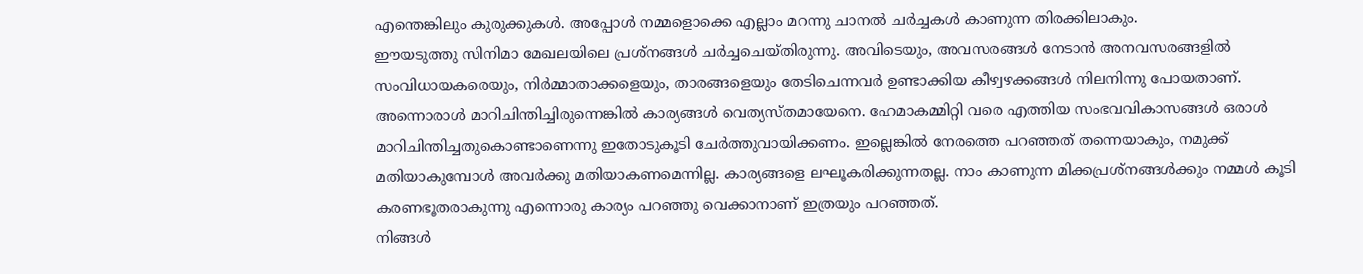എന്തെങ്കിലും കുരുക്കുകൾ. അപ്പോൾ നമ്മളൊക്കെ എല്ലാം മറന്നു ചാനൽ ചർച്ചകൾ കാണുന്ന തിരക്കിലാകും.
ഈയടുത്തു സിനിമാ മേഖലയിലെ പ്രശ്നങ്ങൾ ചർച്ചചെയ്തിരുന്നു. അവിടെയും, അവസരങ്ങൾ നേടാൻ അനവസരങ്ങളിൽ സംവിധായകരെയും, നിർമ്മാതാക്കളെയും, താരങ്ങളെയും തേടിചെന്നവർ ഉണ്ടാക്കിയ കീഴ്വഴക്കങ്ങൾ നിലനിന്നു പോയതാണ്. അന്നൊരാൾ മാറിചിന്തിച്ചിരുന്നെങ്കിൽ കാര്യങ്ങൾ വെത്യസ്തമായേനെ. ഹേമാകമ്മിറ്റി വരെ എത്തിയ സംഭവവികാസങ്ങൾ ഒരാൾ മാറിചിന്തിച്ചതുകൊണ്ടാണെന്നു ഇതോടുകൂടി ചേർത്തുവായിക്കണം. ഇല്ലെങ്കിൽ നേരത്തെ പറഞ്ഞത് തന്നെയാകും, നമുക്ക് മതിയാകുമ്പോൾ അവർക്കു മതിയാകണമെന്നില്ല. കാര്യങ്ങളെ ലഘൂകരിക്കുന്നതല്ല. നാം കാണുന്ന മിക്കപ്രശ്നങ്ങൾക്കും നമ്മൾ കൂടി കരണഭൂതരാകുന്നു എന്നൊരു കാര്യം പറഞ്ഞു വെക്കാനാണ് ഇത്രയും പറഞ്ഞത്.
നിങ്ങൾ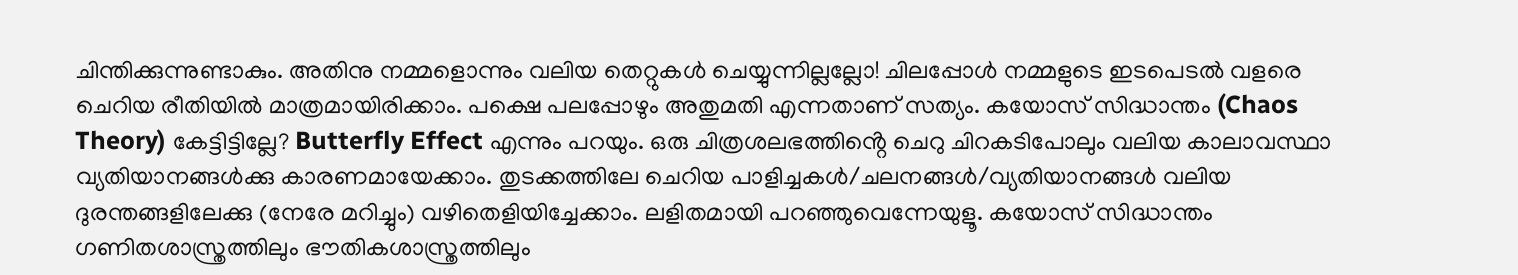ചിന്തിക്കുന്നുണ്ടാകും. അതിനു നമ്മളൊന്നും വലിയ തെറ്റുകൾ ചെയ്യുന്നില്ലല്ലോ! ചിലപ്പോൾ നമ്മളുടെ ഇടപെടൽ വളരെ ചെറിയ രീതിയിൽ മാത്രമായിരിക്കാം. പക്ഷെ പലപ്പോഴും അതുമതി എന്നതാണ് സത്യം. കയോസ് സിദ്ധാന്തം (Chaos Theory) കേട്ടിട്ടില്ലേ? Butterfly Effect എന്നും പറയും. ഒരു ചിത്രശലഭത്തിൻ്റെ ചെറു ചിറകടിപോലും വലിയ കാലാവസ്ഥാ വ്യതിയാനങ്ങൾക്കു കാരണമായേക്കാം. തുടക്കത്തിലേ ചെറിയ പാളിച്ചകൾ/ചലനങ്ങൾ/വ്യതിയാനങ്ങൾ വലിയ ദുരന്തങ്ങളിലേക്കു (നേരേ മറിച്ചും) വഴിതെളിയിച്ചേക്കാം. ലളിതമായി പറഞ്ഞുവെന്നേയുളൂ. കയോസ് സിദ്ധാന്തം ഗണിതശാസ്ത്രത്തിലും ഭൗതികശാസ്ത്രത്തിലും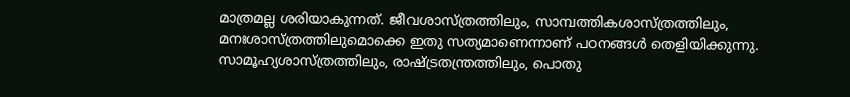മാത്രമല്ല ശരിയാകുന്നത്. ജീവശാസ്ത്രത്തിലും, സാമ്പത്തികശാസ്ത്രത്തിലും, മനഃശാസ്ത്രത്തിലുമൊക്കെ ഇതു സത്യമാണെന്നാണ് പഠനങ്ങൾ തെളിയിക്കുന്നു. സാമൂഹ്യശാസ്ത്രത്തിലും, രാഷ്ട്രതന്ത്രത്തിലും, പൊതു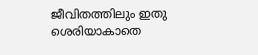ജീവിതത്തിലും ഇതു ശെരിയാകാതെ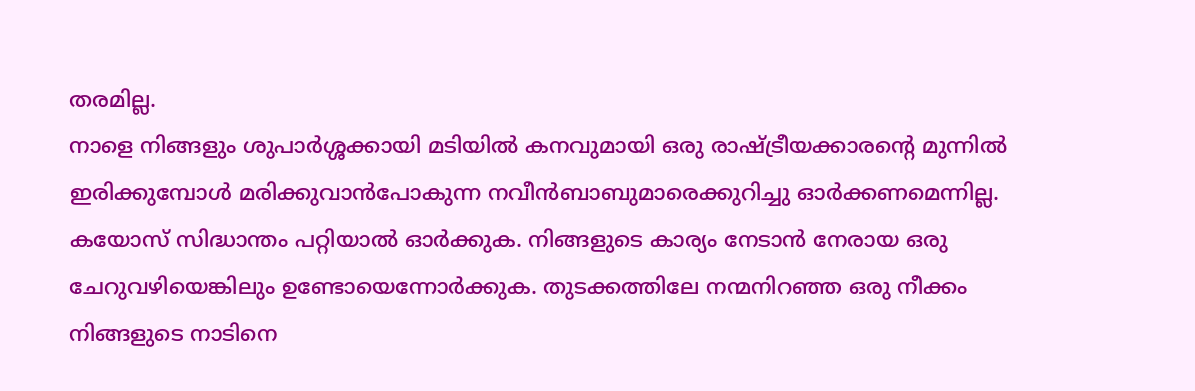തരമില്ല.
നാളെ നിങ്ങളും ശുപാർശ്ശക്കായി മടിയിൽ കനവുമായി ഒരു രാഷ്ട്രീയക്കാരന്റെ മുന്നിൽ ഇരിക്കുമ്പോൾ മരിക്കുവാൻപോകുന്ന നവീൻബാബുമാരെക്കുറിച്ചു ഓർക്കണമെന്നില്ല. കയോസ് സിദ്ധാന്തം പറ്റിയാൽ ഓർക്കുക. നിങ്ങളുടെ കാര്യം നേടാൻ നേരായ ഒരു ചേറുവഴിയെങ്കിലും ഉണ്ടോയെന്നോർക്കുക. തുടക്കത്തിലേ നന്മനിറഞ്ഞ ഒരു നീക്കം നിങ്ങളുടെ നാടിനെ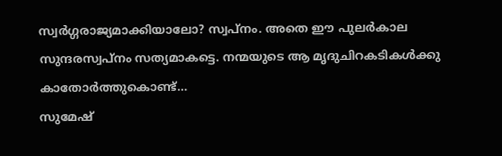സ്വർഗ്ഗരാജ്യമാക്കിയാലോ? സ്വപ്നം. അതെ ഈ പുലർകാല സുന്ദരസ്വപ്നം സത്യമാകട്ടെ. നന്മയുടെ ആ മൃദുചിറകടികൾക്കു കാതോർത്തുകൊണ്ട്…
സുമേഷ്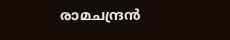രാമചന്ദ്രൻ